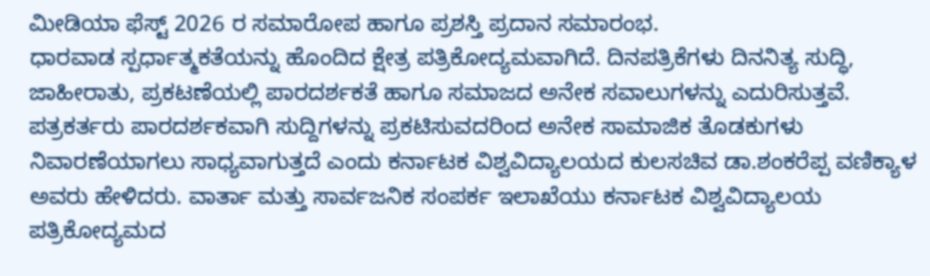ಮೀಡಿಯಾ ಫೆಸ್ಟ್ 2026 ರ ಸಮಾರೋಪ ಹಾಗೂ ಪ್ರಶಸ್ತಿ ಪ್ರದಾನ ಸಮಾರಂಭ.
ಧಾರವಾಡ ಸ್ಪರ್ಧಾತ್ಮಕತೆಯನ್ನು ಹೊಂದಿದ ಕ್ಷೇತ್ರ ಪತ್ರಿಕೋದ್ಯಮವಾಗಿದೆ. ದಿನಪತ್ರಿಕೆಗಳು ದಿನನಿತ್ಯ ಸುದ್ಧಿ, ಜಾಹೀರಾತು, ಪ್ರಕಟಣೆಯಲ್ಲಿ ಪಾರದರ್ಶಕತೆ ಹಾಗೂ ಸಮಾಜದ ಅನೇಕ ಸವಾಲುಗಳನ್ನು ಎದುರಿಸುತ್ತವೆ. ಪತ್ರಕರ್ತರು ಪಾರದರ್ಶಕವಾಗಿ ಸುದ್ದಿಗಳನ್ನು ಪ್ರಕಟಿಸುವದರಿಂದ ಅನೇಕ ಸಾಮಾಜಿಕ ತೊಡಕುಗಳು ನಿವಾರಣೆಯಾಗಲು ಸಾಧ್ಯವಾಗುತ್ತದೆ ಎಂದು ಕರ್ನಾಟಕ ವಿಶ್ವವಿದ್ಯಾಲಯದ ಕುಲಸಚಿವ ಡಾ.ಶಂಕರೆಪ್ಪ ವಣಿಕ್ಯಾಳ ಅವರು ಹೇಳಿದರು. ವಾರ್ತಾ ಮತ್ತು ಸಾರ್ವಜನಿಕ ಸಂಪರ್ಕ ಇಲಾಖೆಯು ಕರ್ನಾಟಕ ವಿಶ್ವವಿದ್ಯಾಲಯ ಪತ್ರಿಕೋದ್ಯಮದ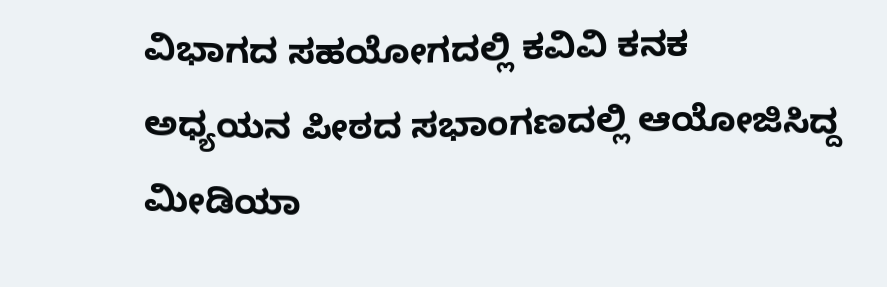ವಿಭಾಗದ ಸಹಯೋಗದಲ್ಲಿ ಕವಿವಿ ಕನಕ ಅಧ್ಯಯನ ಪೀಠದ ಸಭಾಂಗಣದಲ್ಲಿ ಆಯೋಜಿಸಿದ್ದ ಮೀಡಿಯಾ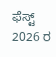ಫೆಸ್ಟ್ 2026 ರ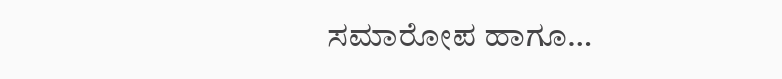ಸಮಾರೋಪ ಹಾಗೂ…